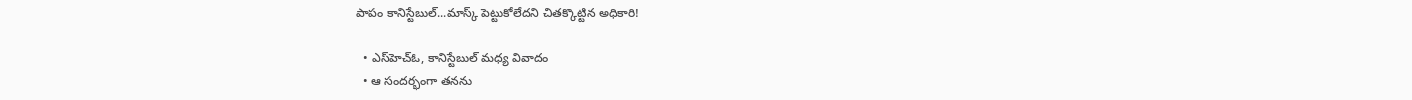పాపం కానిస్టేబుల్‌...మాస్క్‌ పెట్టుకోలేదని చితక్కొట్టిన అధికారి!

  • ఎస్‌హెచ్‌ఓ, కానిస్టేబుల్‌ మధ్య వివాదం
  • ఆ సందర్భంగా తనను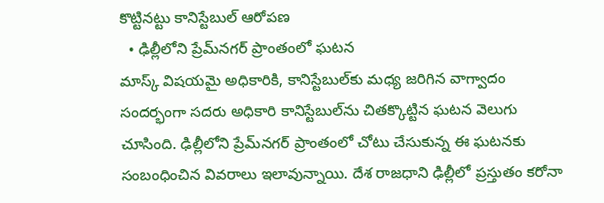కొట్టినట్టు కానిస్టేబుల్‌ ఆరోపణ
  • ఢిల్లీలోని ప్రేమ్‌నగర్‌ ప్రాంతంలో ఘటన
మాస్క్‌ విషయమై అధికారికి, కానిస్టేబుల్‌కు మధ్య జరిగిన వాగ్వాదం సందర్భంగా సదరు అధికారి కానిస్టేబుల్‌ను చితక్కొట్టిన ఘటన వెలుగు చూసింది. ఢిల్లీలోని ప్రేమ్‌నగర్‌ ప్రాంతంలో చోటు చేసుకున్న ఈ ఘటనకు సంబంధించిన వివరాలు ఇలావున్నాయి. దేశ రాజధాని ఢిల్లీలో ప్రస్తుతం కరోనా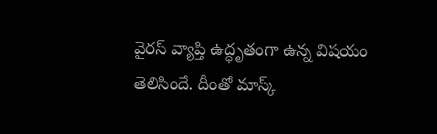వైరస్‌ వ్యాప్తి ఉద్ధృతంగా ఉన్న విషయం తెలిసిందే. దీంతో మాస్క్‌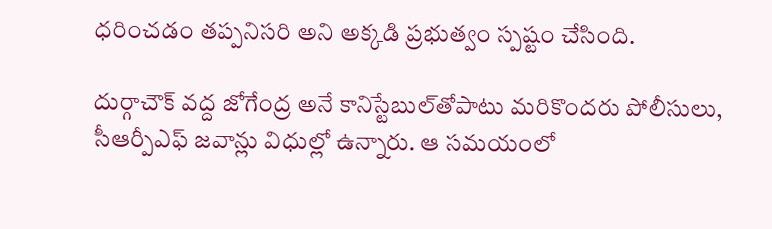ధరించడం తప్పనిసరి అని అక్కడి ప్రభుత్వం స్పష్టం చేసింది.

దుర్గాచౌక్‌ వద్ద జోగేంద్ర అనే కానిస్టేబుల్‌తోపాటు మరికొందరు పోలీసులు, సీఆర్పీఎఫ్‌ జవాన్లు విధుల్లో ఉన్నారు. ఆ సమయంలో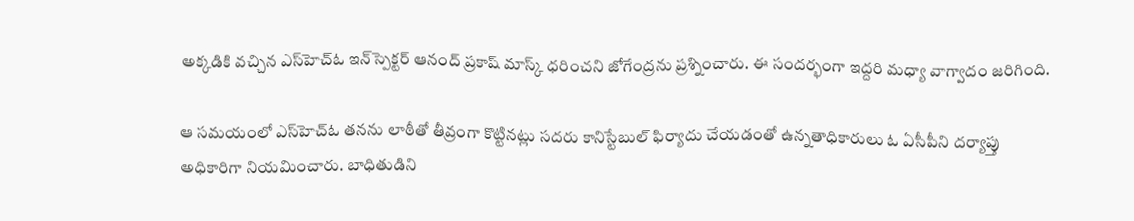అక్కడికి వచ్చిన ఎస్‌హెచ్‌ఓ ఇన్‌స్పెక్టర్‌ ఆనంద్‌ ప్రకాష్‌ మాస్క్‌ ధరించని జోగేంద్రను ప్రశ్నించారు. ఈ సందర్భంగా ఇద్దరి మధ్యా వాగ్వాదం జరిగింది.

ఆ సమయంలో ఎస్‌హెచ్‌ఓ తనను లాఠీతో తీవ్రంగా కొట్టినట్లు సదరు కానిస్టేబుల్‌ ఫిర్యాదు చేయడంతో ఉన్నతాధికారులు ఓ ఏసీపీని దర్యాప్తు అధికారిగా నియమించారు. బాధితుడిని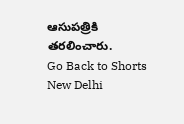ఆసుపత్రికి తరలించారు.
Go Back to Shorts
New Delhi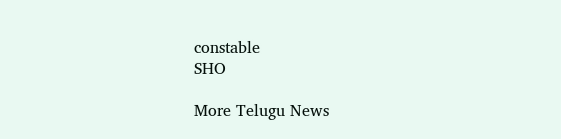constable
SHO

More Telugu News